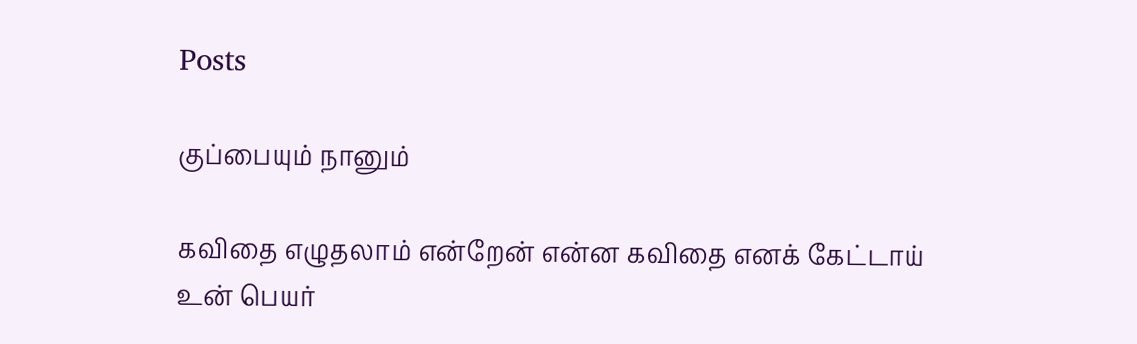Posts

குப்பையும் நானும்

கவிதை எழுதலாம் என்றேன் என்ன கவிதை எனக் கேட்டாய் உன் பெயர்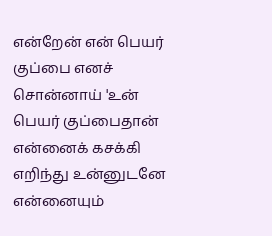என்றேன் என் பெயர் குப்பை எனச் சொன்னாய் 'உன் பெயர் குப்பைதான் என்னைக் கசக்கி எறிந்து உன்னுடனே என்னையும்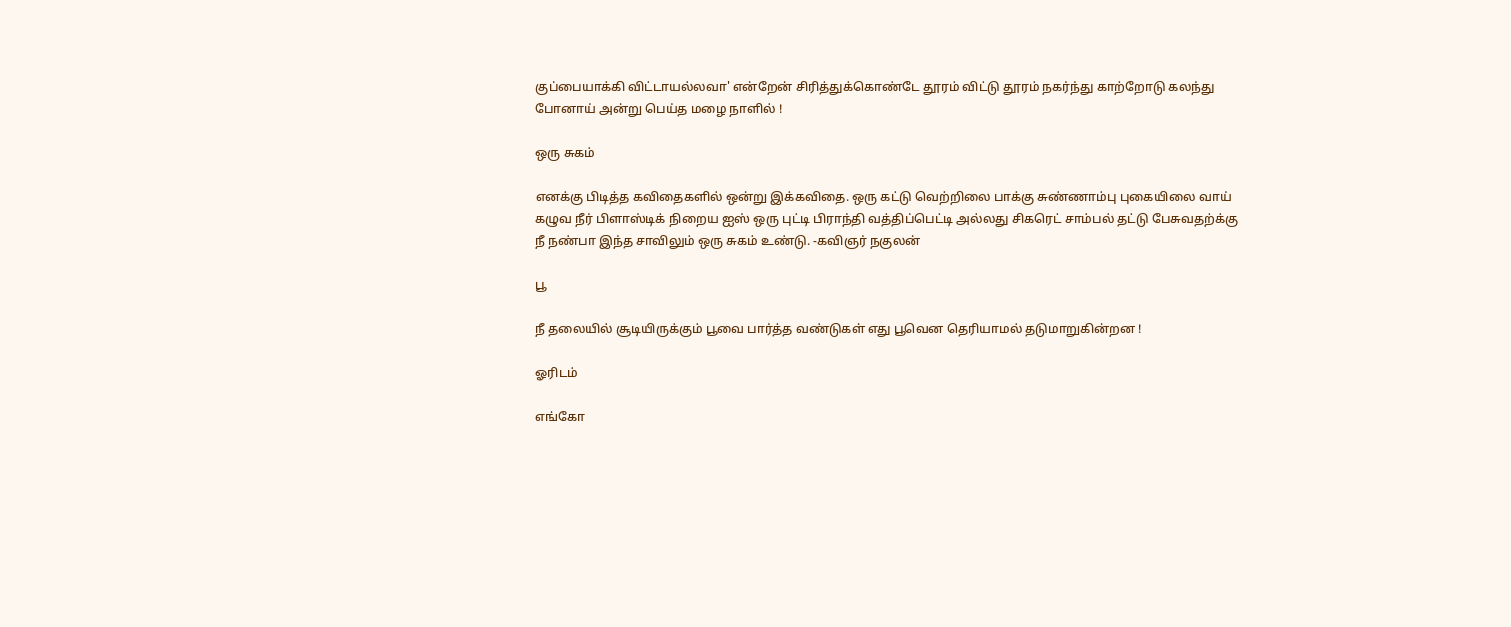குப்பையாக்கி விட்டாயல்லவா' என்றேன் சிரித்துக்கொண்டே தூரம் விட்டு தூரம் நகர்ந்து காற்றோடு கலந்து போனாய் அன்று பெய்த மழை நாளில் !

ஒரு சுகம்

எனக்கு பிடித்த கவிதைகளில் ஒன்று இக்கவிதை. ஒரு கட்டு வெற்றிலை பாக்கு சுண்ணாம்பு புகையிலை வாய் கழுவ நீர் பிளாஸ்டிக் நிறைய ஐஸ் ஒரு புட்டி பிராந்தி வத்திப்பெட்டி அல்லது சிகரெட் சாம்பல் தட்டு பேசுவதற்க்கு நீ நண்பா இந்த சாவிலும் ஒரு சுகம் உண்டு. -கவிஞர் நகுலன்

பூ

நீ தலையில் சூடியிருக்கும் பூவை பார்த்த வண்டுகள் எது பூவென தெரியாமல் தடுமாறுகின்றன !

ஓரிடம்

எங்கோ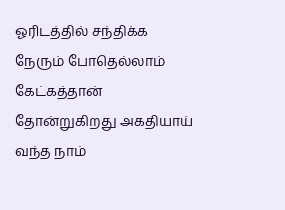ஓரிடத்தில் சந்திக்க நேரும் போதெல்லாம் கேட்கத்தான் தோன்றுகிறது அகதியாய் வந்த நாம்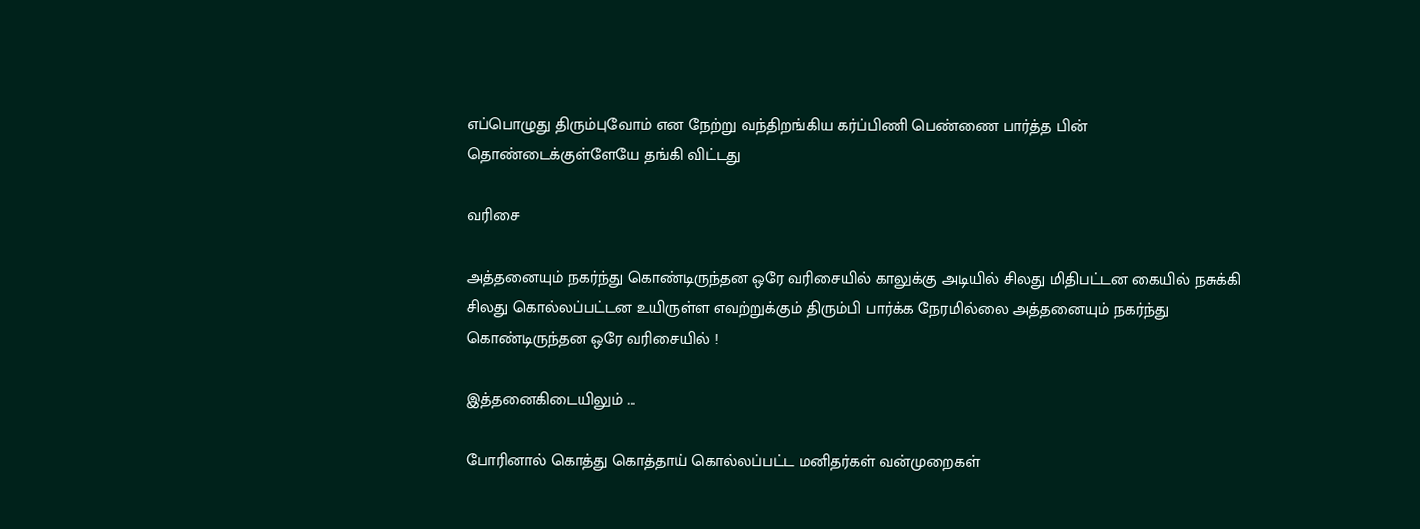எப்பொழுது திரும்புவோம் என நேற்று வந்திறங்கிய கர்ப்பிணி பெண்ணை பார்த்த பின் தொண்டைக்குள்ளேயே தங்கி விட்டது

வரிசை

அத்தனையும் நகர்ந்து கொண்டிருந்தன ஒரே வரிசையில் காலுக்கு அடியில் சிலது மிதிபட்டன கையில் நசுக்கி சிலது கொல்லப்பட்டன உயிருள்ள எவற்றுக்கும் திரும்பி பார்க்க நேரமில்லை அத்தனையும் நகர்ந்து கொண்டிருந்தன ஒரே வரிசையில் !

இத்தனைகிடையிலும் ...

போரினால் கொத்து கொத்தாய் கொல்லப்பட்ட மனிதர்கள் வன்முறைகள்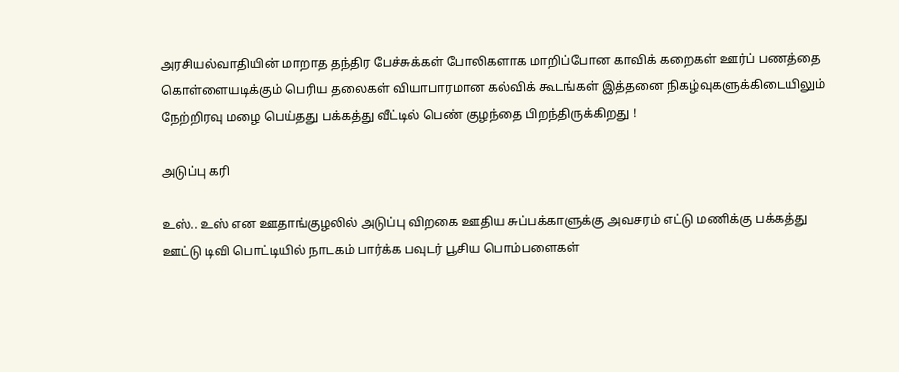அரசியல்வாதியின் மாறாத தந்திர பேச்சுக்கள் போலிகளாக மாறிப்போன காவிக் கறைகள் ஊர்ப் பணத்தை கொள்ளையடிக்கும் பெரிய தலைகள் வியாபாரமான கல்விக் கூடங்கள் இத்தனை நிகழ்வுகளுக்கிடையிலும் நேற்றிரவு மழை பெய்தது பக்கத்து வீட்டில் பெண் குழந்தை பிறந்திருக்கிறது !

அடுப்பு கரி

உஸ்.. உஸ் என ஊதாங்குழலில் அடுப்பு விறகை ஊதிய சுப்பக்காளுக்கு அவசரம் எட்டு மணிக்கு பக்கத்து ஊட்டு டிவி பொட்டியில் நாடகம் பார்க்க பவுடர் பூசிய பொம்பளைகள்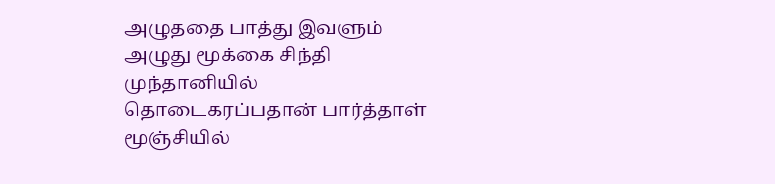அழுததை பாத்து இவளும் அழுது மூக்கை சிந்தி முந்தானியில் தொடைகரப்பதான் பார்த்தாள் மூஞ்சியில்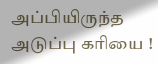அப்பியிருந்த அடுப்பு கரியை !